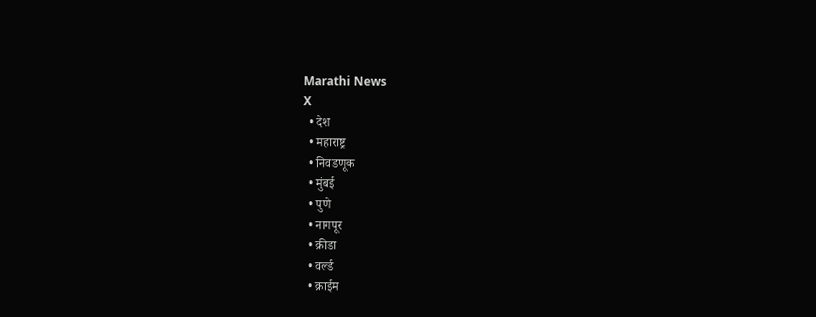Marathi News
X
  • देश
  • महाराष्ट्र
  • निवडणूक
  • मुंबई
  • पुणे
  • नागपूर
  • क्रीडा
  • वर्ल्ड
  • क्राईम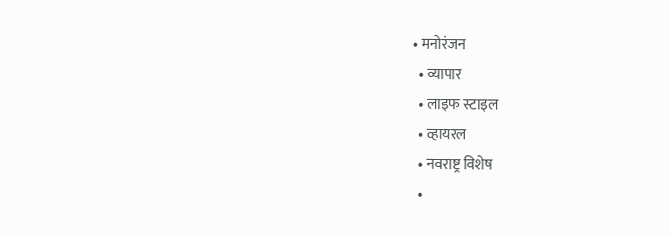• मनोरंजन
  • व्यापार
  • लाइफ स्टाइल
  • व्हायरल
  • नवराष्ट्र विशेष
  •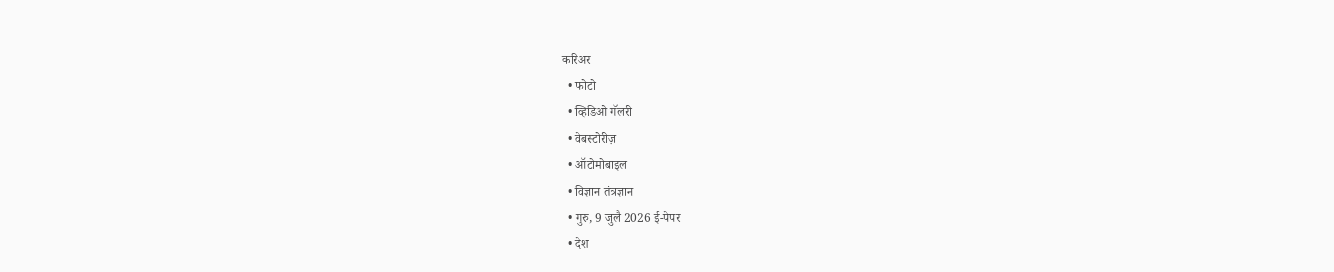करिअर
  • फोटो
  • व्हिडिओ गॅलरी
  • वेबस्टोरीज़
  • ऑटोमोबाइल
  • विज्ञान तंत्रज्ञान
  • गुरु, 9 जुलै 2026 ई-पेपर
  • देश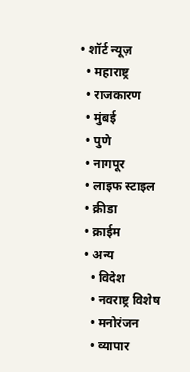• शॉर्ट न्यूज़
  • महाराष्ट्र
  • राजकारण
  • मुंबई
  • पुणे
  • नागपूर
  • लाइफ स्टाइल
  • क्रीडा
  • क्राईम
  • अन्य
    • विदेश
    • नवराष्ट्र विशेष
    • मनोरंजन
    • व्यापार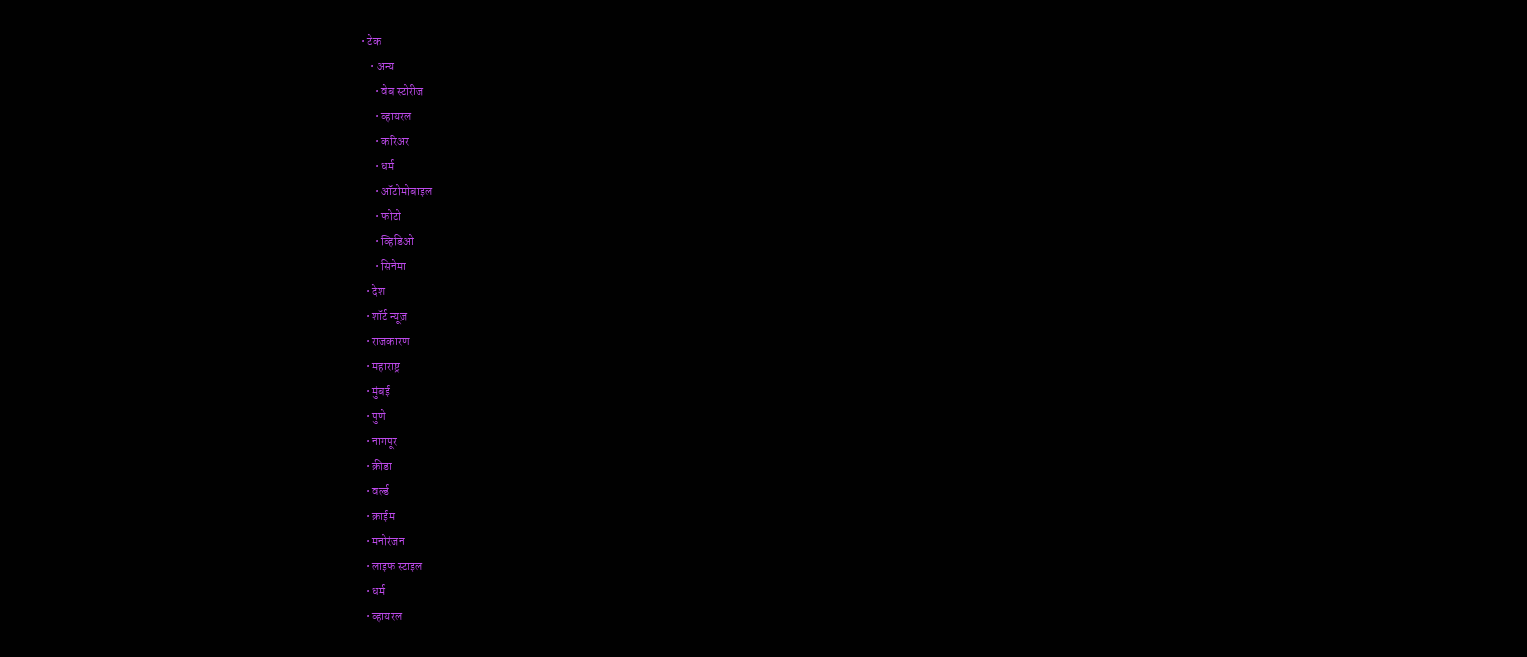• टेक
    • अन्य
      • वेब स्टोरीज
      • व्हायरल
      • करिअर
      • धर्म
      • ऑटोमोबाइल
      • फोटो
      • व्हिडिओ
      • सिनेमा
  • देश
  • शॉर्ट न्यूज़
  • राजकारण
  • महाराष्ट्र
  • मुंबई
  • पुणे
  • नागपूर
  • क्रीडा
  • वर्ल्ड
  • क्राईम
  • मनोरंजन
  • लाइफ स्टाइल
  • धर्म
  • व्हायरल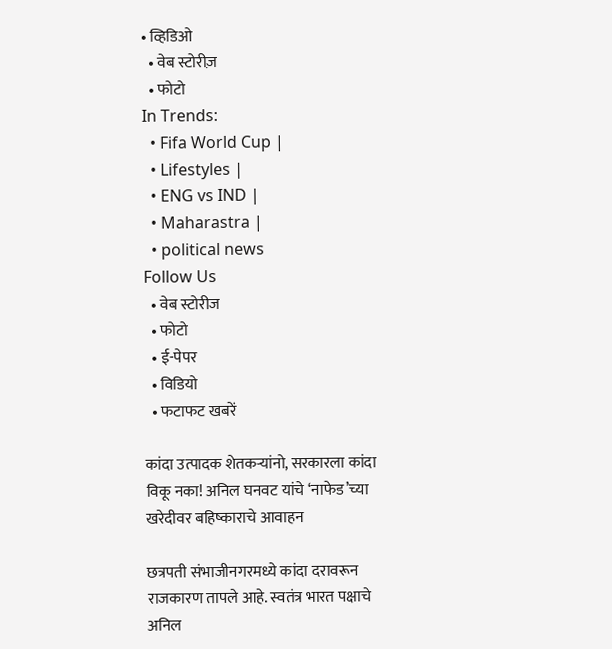• व्हिडिओ
  • वेब स्टोरीज़
  • फोटो
In Trends:
  • Fifa World Cup |
  • Lifestyles |
  • ENG vs IND |
  • Maharastra |
  • political news
Follow Us
  • वेब स्टोरीज
  • फोटो
  • ई-पेपर
  • विडियो
  • फटाफट खबरें

कांदा उत्पादक शेतकऱ्यांनो, सरकारला कांदा विकू नका! अनिल घनवट यांचे ‘नाफेड’च्या खरेदीवर बहिष्काराचे आवाहन

छत्रपती संभाजीनगरमध्ये कांदा दरावरून राजकारण तापले आहे. स्वतंत्र भारत पक्षाचे अनिल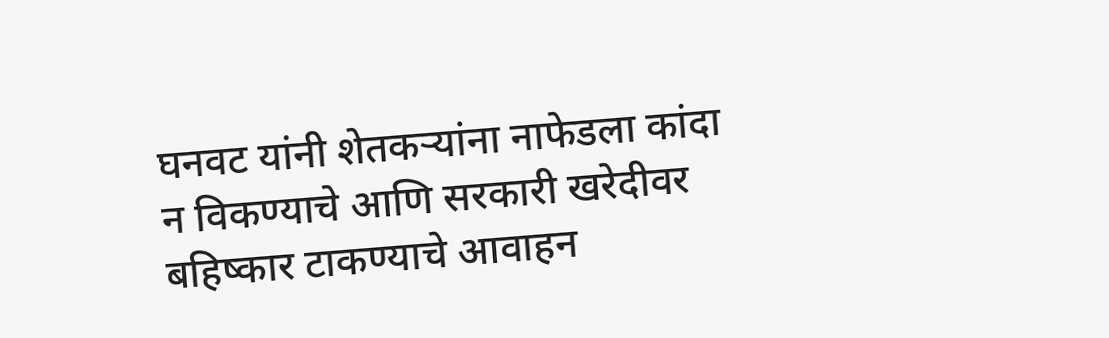घनवट यांनी शेतकऱ्यांना नाफेडला कांदा न विकण्याचे आणि सरकारी खरेदीवर बहिष्कार टाकण्याचे आवाहन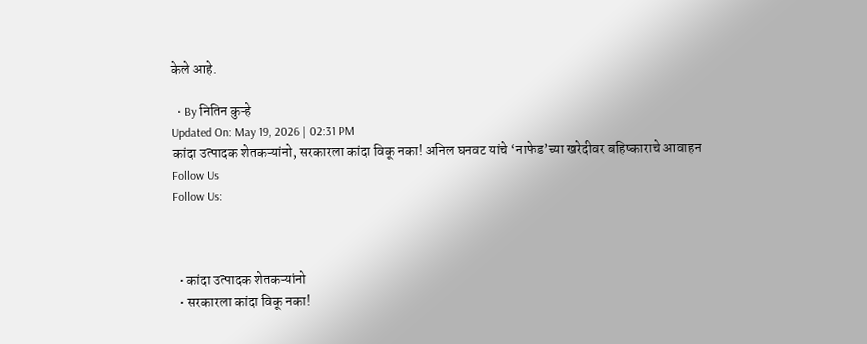केले आहे.

  • By नितिन कुऱ्हे
Updated On: May 19, 2026 | 02:31 PM
कांदा उत्पादक शेतकऱ्यांनो, सरकारला कांदा विकू नका! अनिल घनवट यांचे ‘नाफेड’च्या खरेदीवर बहिष्काराचे आवाहन
Follow Us
Follow Us:



  • कांदा उत्पादक शेतकऱ्यांनो
  • सरकारला कांदा विकू नका!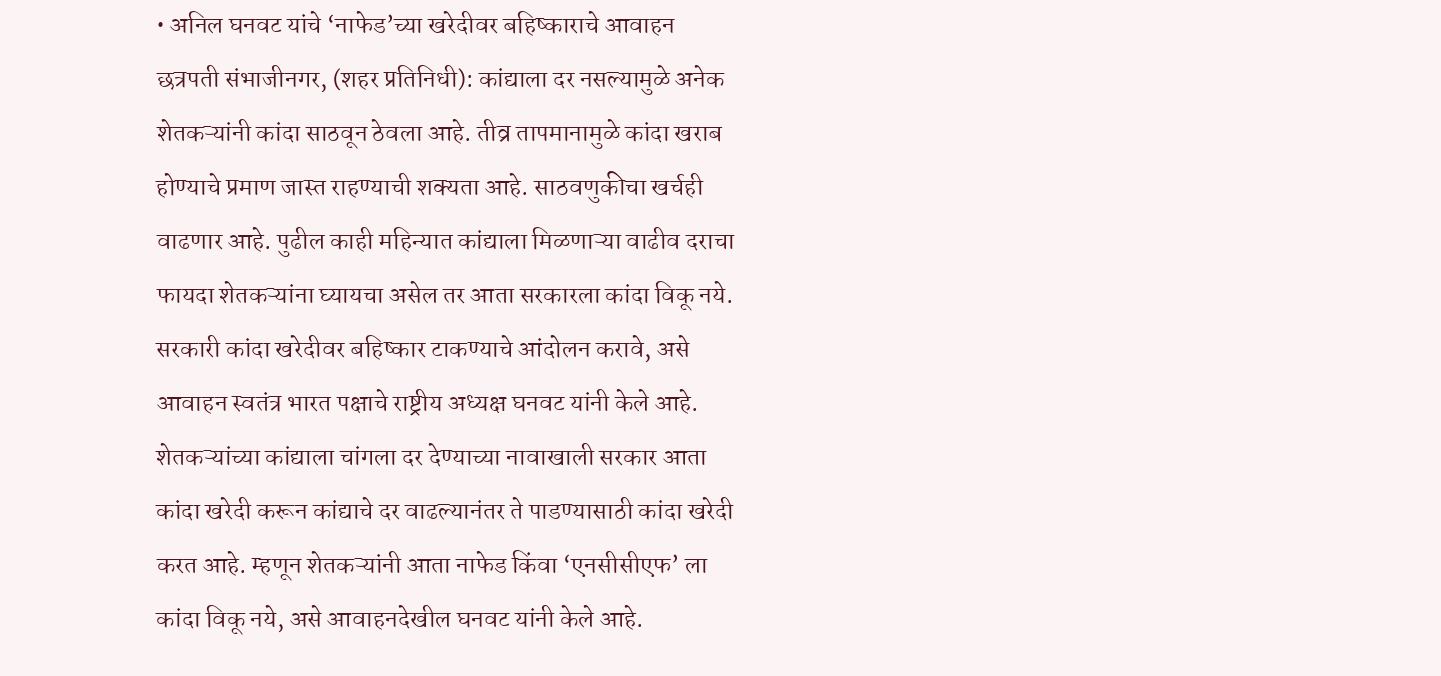• अनिल घनवट यांचे ‘नाफेड’च्या खरेदीवर बहिष्काराचे आवाहन
छत्रपती संभाजीनगर, (शहर प्रतिनिधी): कांद्याला दर नसल्यामुळे अनेक शेतकऱ्यांनी कांदा साठवून ठेवला आहे. तीव्र तापमानामुळे कांदा खराब होण्याचे प्रमाण जास्त राहण्याची शक्यता आहे. साठवणुकीचा खर्चही वाढणार आहे. पुढील काही महिन्यात कांद्याला मिळणाऱ्या वाढीव दराचा फायदा शेतकऱ्यांना घ्यायचा असेल तर आता सरकारला कांदा विकू नये. सरकारी कांदा खरेदीवर बहिष्कार टाकण्याचे आंदोलन करावे, असे आवाहन स्वतंत्र भारत पक्षाचे राष्ट्रीय अध्यक्ष घनवट यांनी केले आहे. शेतकऱ्यांच्या कांद्याला चांगला दर देण्याच्या नावाखाली सरकार आता कांदा खरेदी करून कांद्याचे दर वाढल्यानंतर ते पाडण्यासाठी कांदा खरेदी करत आहे. म्हणून शेतकऱ्यांनी आता नाफेड किंवा ‘एनसीसीएफ’ ला कांदा विकू नये, असे आवाहनदेखील घनवट यांनी केले आहे.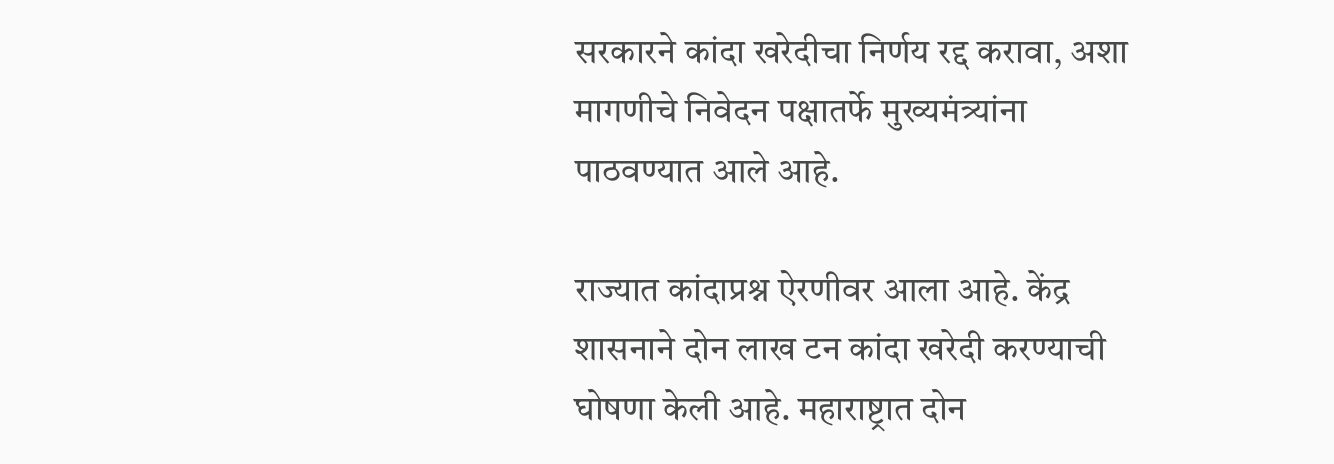सरकारने कांदा खरेदीचा निर्णय रद्द करावा, अशा मागणीचे निवेदन पक्षातर्फे मुख्यमंत्र्यांना पाठवण्यात आले आहे.

राज्यात कांदाप्रश्न ऐरणीवर आला आहे. केंद्र शासनाने दोन लाख टन कांदा खरेदी करण्याची घोषणा केली आहे. महाराष्ट्रात दोन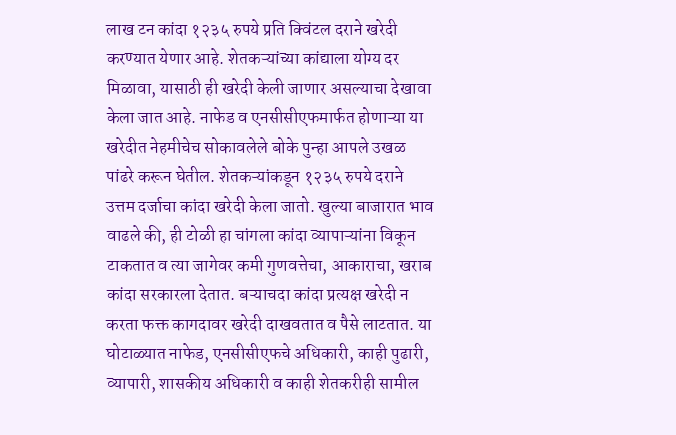लाख टन कांदा १२३५ रुपये प्रति क्विंटल दराने खरेदी करण्यात येणार आहे. शेतकऱ्यांच्या कांद्याला योग्य दर मिळावा, यासाठी ही खरेदी केली जाणार असल्याचा देखावा केला जात आहे. नाफेड व एनसीसीएफमार्फत होणाऱ्या या खरेदीत नेहमीचेच सोकावलेले बोके पुन्हा आपले उखळ पांढरे करून घेतील. शेतकऱ्यांकडून १२३५ रुपये दराने उत्तम दर्जाचा कांदा खरेदी केला जातो. खुल्या बाजारात भाव वाढले की, ही टोळी हा चांगला कांदा व्यापाऱ्यांना विकून टाकतात व त्या जागेवर कमी गुणवत्तेचा, आकाराचा, खराब कांदा सरकारला देतात. बऱ्याचदा कांदा प्रत्यक्ष खरेदी न करता फक्त कागदावर खरेदी दाखवतात व पैसे लाटतात. या घोटाळ्यात नाफेड, एनसीसीएफचे अधिकारी, काही पुढारी, व्यापारी, शासकीय अधिकारी व काही शेतकरीही सामील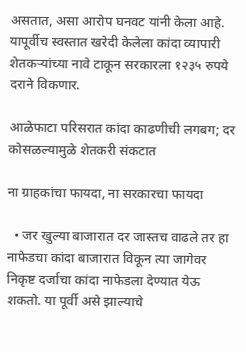असतात, असा आरोप घनवट यांनी केला आहे. यापूर्वीच स्वस्तात खरेदी केलेला कांदा व्यापारी शेतकऱ्यांच्या नावे टाकून सरकारला १२३५ रुपये दराने विकणार.

आळेफाटा परिसरात कांदा काढणीची लगबग; दर कोसळल्यामुळे शेतकरी संकटात

ना ग्राहकांचा फायदा, ना सरकारचा फायदा

  • जर खुल्या बाजारात दर जास्तच वाढले तर हा नाफेडचा कांदा बाजारात विकून त्या जागेवर निकृष्ट दर्जाचा कांदा नाफेडला देण्यात येऊ शकतो. या पूर्वी असे झाल्याचे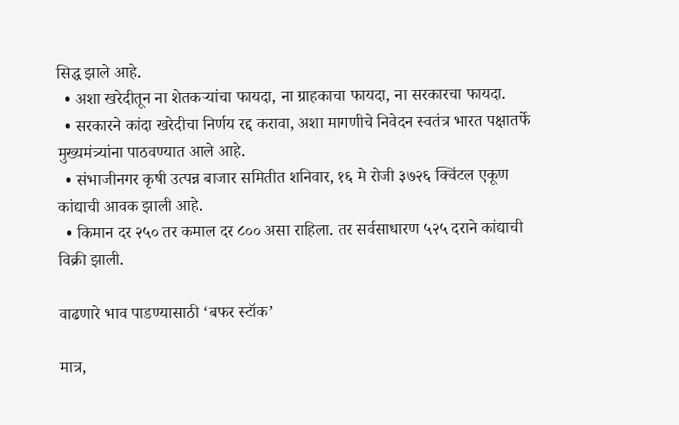सिद्ध झाले आहे.
  • अशा खरेदीतून ना शेतकऱ्यांचा फायदा, ना ग्राहकाचा फायदा, ना सरकारचा फायदा.
  • सरकारने कांदा खरेदीचा निर्णय रद्द करावा, अशा मागणीचे निवेदन स्वतंत्र भारत पक्षातर्फे मुख्यमंत्र्यांना पाठवण्यात आले आहे.
  • संभाजीनगर कृषी उत्पन्न बाजार समितीत शनिवार, १६ मे रोजी ३७२६ क्विंटल एकूण कांद्याची आवक झाली आहे.
  • किमान दर २५० तर कमाल दर ८०० असा राहिला. तर सर्वसाधारण ५२५ दराने कांद्याची विक्री झाली.

वाढणारे भाव पाडण्यासाठी ‘बफर स्टॉक’

मात्र,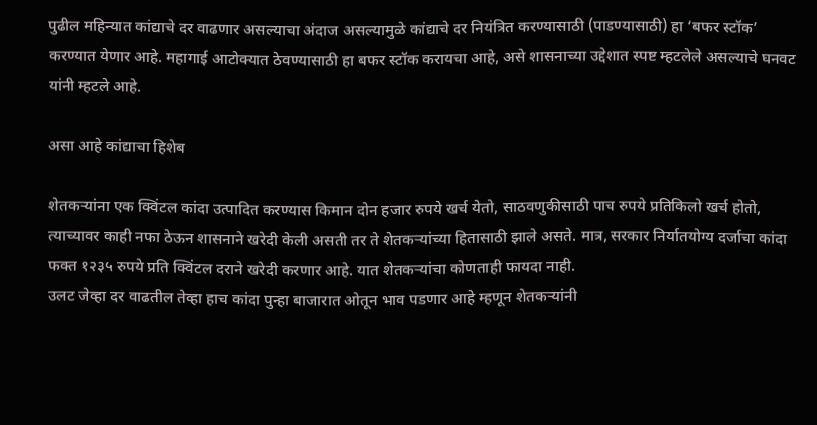पुढील महिन्यात कांद्याचे दर वाढणार असल्याचा अंदाज असल्यामुळे कांद्याचे दर नियंत्रित करण्यासाठी (पाडण्यासाठी) हा ‘बफर स्टॉक’ करण्यात येणार आहे. महागाई आटोक्यात ठेवण्यासाठी हा बफर स्टॉक करायचा आहे, असे शासनाच्या उद्देशात स्पष्ट म्हटलेले असल्याचे घनवट यांनी म्हटले आहे.

असा आहे कांद्याचा हिशेब

शेतकऱ्यांना एक क्विंटल कांदा उत्पादित करण्यास किमान दोन हजार रुपये खर्च येतो, साठवणुकीसाठी पाच रुपये प्रतिकिलो खर्च होतो, त्याच्यावर काही नफा ठेऊन शासनाने खरेदी केली असती तर ते शेतकऱ्यांच्या हितासाठी झाले असते. मात्र, सरकार निर्यातयोग्य दर्जाचा कांदा फक्त १२३५ रुपये प्रति क्विंटल दराने खरेदी करणार आहे. यात शेतकऱ्यांचा कोणताही फायदा नाही.
उलट जेव्हा दर वाढतील तेव्हा हाच कांदा पुन्हा बाजारात ओतून भाव पडणार आहे म्हणून शेतकऱ्यांनी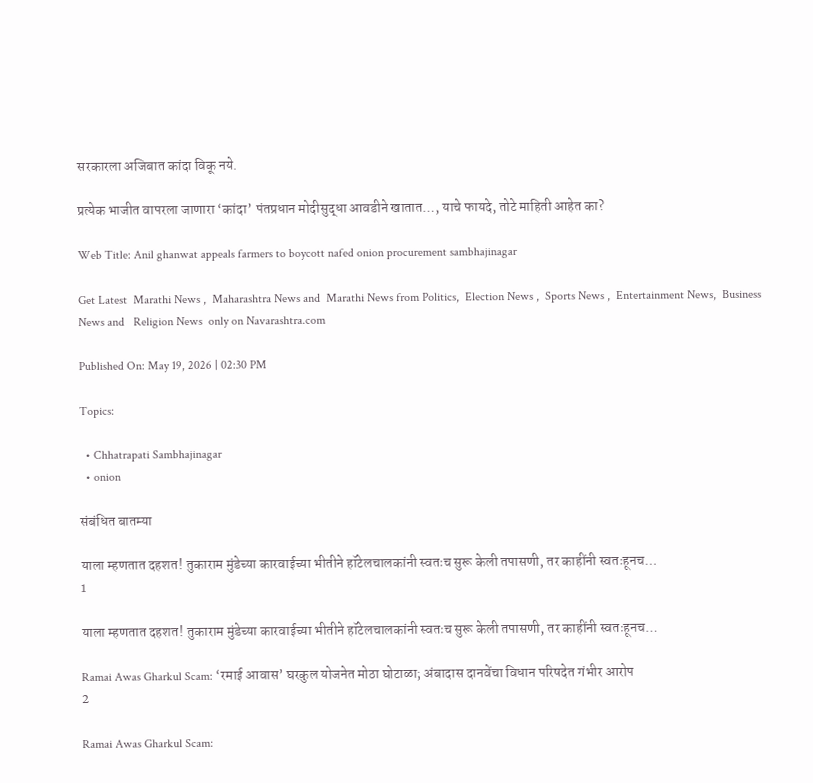सरकारला अजिबात कांदा विकू नये.

प्रत्येक भाजीत वापरला जाणारा ‘कांदा’ पंतप्रधान मोदीसुद्धा आवडीने खातात…, याचे फायदे, तोटे माहिती आहेत का?

Web Title: Anil ghanwat appeals farmers to boycott nafed onion procurement sambhajinagar

Get Latest  Marathi News ,  Maharashtra News and  Marathi News from Politics,  Election News ,  Sports News ,  Entertainment News,  Business News and   Religion News  only on Navarashtra.com

Published On: May 19, 2026 | 02:30 PM

Topics:

  • Chhatrapati Sambhajinagar
  • onion

संबंधित बातम्या

याला म्हणतात दहशत! तुकाराम मुंडेच्या कारवाईच्या भीतीने हॉटेलचालकांनी स्वतःच सुरू केली तपासणी, तर काहींनी स्वतःहूनच…
1

याला म्हणतात दहशत! तुकाराम मुंडेच्या कारवाईच्या भीतीने हॉटेलचालकांनी स्वतःच सुरू केली तपासणी, तर काहींनी स्वतःहूनच…

Ramai Awas Gharkul Scam: ‘रमाई आवास’ घरकुल योजनेत मोठा घोटाळा; अंबादास दानवेंचा विधान परिषदेत गंभीर आरोप
2

Ramai Awas Gharkul Scam: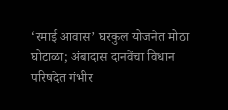‘रमाई आवास’ घरकुल योजनेत मोठा घोटाळा; अंबादास दानवेंचा विधान परिषदेत गंभीर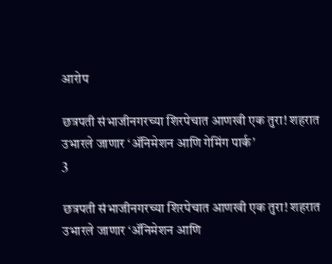आरोप

छत्रपती संभाजीनगरच्या शिरपेचात आणखी एक तुरा! शहरात उभारले जाणार ‘ॲनिमेशन आणि गेमिंग पार्क’
3

छत्रपती संभाजीनगरच्या शिरपेचात आणखी एक तुरा! शहरात उभारले जाणार ‘ॲनिमेशन आणि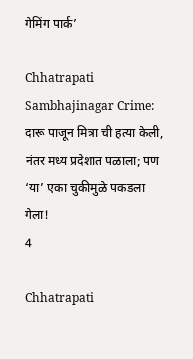गेमिंग पार्क’

Chhatrapati Sambhajinagar Crime: दारू पाजून मित्रा ची हत्या केली, नंतर मध्य प्रदेशात पळाला; पण ‘या’ एका चुकीमुळे पकडला गेला!
4

Chhatrapati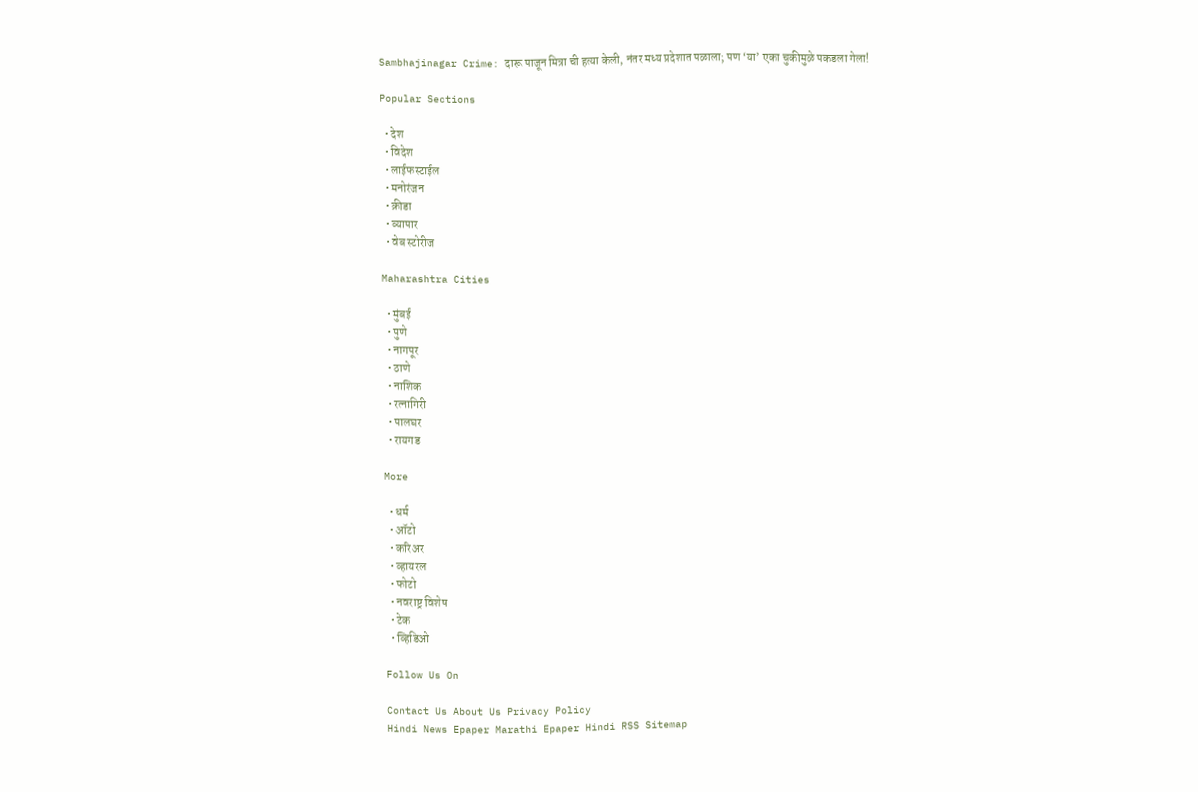Sambhajinagar Crime: दारू पाजून मित्रा ची हत्या केली, नंतर मध्य प्रदेशात पळाला; पण ‘या’ एका चुकीमुळे पकडला गेला!

Popular Sections

  • देश
  • विदेश
  • लाईफस्टाईल
  • मनोरंजन
  • क्रीडा
  • व्यापार
  • वेब स्टोरीज

Maharashtra Cities

  • मुंबई
  • पुणे
  • नागपूर
  • ठाणे
  • नाशिक
  • रत्नागिरी
  • पालघर
  • रायगड

More

  • धर्म
  • ऑटो
  • करिअर
  • व्हायरल
  • फोटो
  • नवराष्ट्र विशेष
  • टेक
  • व्हिडिओ

Follow Us On

Contact Us About Us Privacy Policy
Hindi News Epaper Marathi Epaper Hindi RSS Sitemap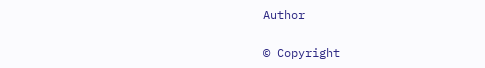Author

© Copyright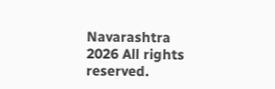Navarashtra 2026 All rights reserved.